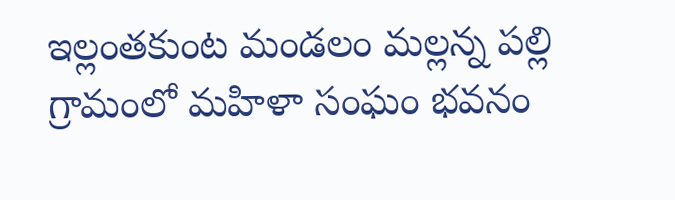ఇల్లంతకుంట మండలం మల్లన్న పల్లి గ్రామంలో మహిళా సంఘం భవనం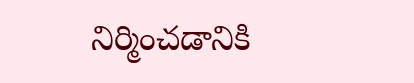నిర్మించడానికి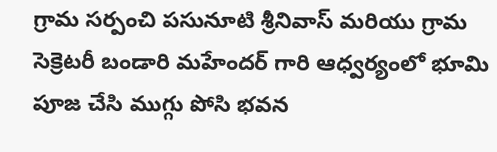గ్రామ సర్పంచి పసునూటి శ్రీనివాస్ మరియు గ్రామ సెక్రెటరీ బండారి మహేందర్ గారి ఆధ్వర్యంలో భూమి పూజ చేసి ముగ్గు పోసి భవన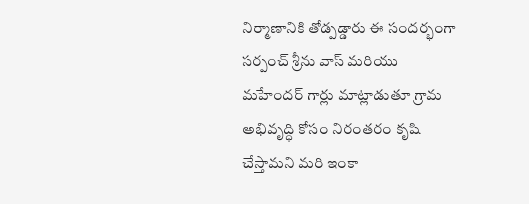నిర్మాణానికి తోడ్పడ్డారు ఈ సందర్భంగా సర్పంచ్ శ్రీను వాస్ మరియు మహేందర్ గార్లు మాట్లాడుతూ గ్రామ అభివృద్ధి కోసం నిరంతరం కృషి చేస్తామని మరి ఇంకా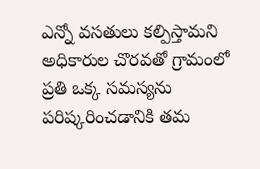ఎన్నో వసతులు కల్పిస్తామని అధికారుల చొరవతో గ్రామంలో ప్రతి ఒక్క సమస్యను పరిష్కరించడానికి తమ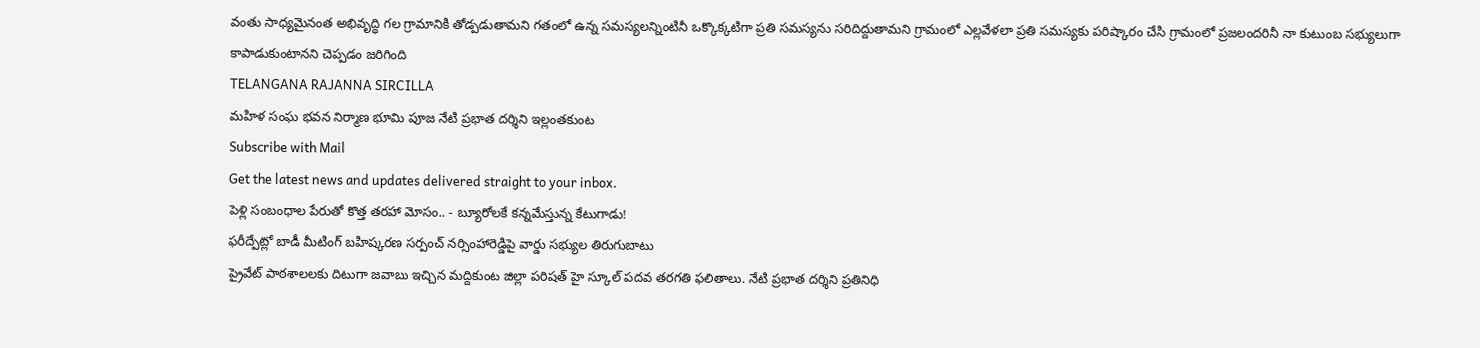వంతు సాధ్యమైనంత అభివృద్ధి గల గ్రామానికి తోడ్పడుతామని గతంలో ఉన్న సమస్యలన్నింటినీ ఒక్కొక్కటిగా ప్రతి సమస్యను సరిదిద్దుతామని గ్రామంలో ఎల్లవేళలా ప్రతి సమస్యకు పరిష్కారం చేసి గ్రామంలో ప్రజలందరినీ నా కుటుంబ సభ్యులుగా కాపాడుకుంటానని చెప్పడం జరిగింది
TELANGANA RAJANNA SIRCILLA
మహిళ సంఘ భవన నిర్మాణ భూమి పూజ నేటి ప్రభాత దర్శిని ఇల్లంతకుంట
Subscribe with Mail
Get the latest news and updates delivered straight to your inbox.
పెళ్లి సంబంధాల పేరుతో కొత్త తరహా మోసం.. - బ్యూరోలకే కన్నమేస్తున్న కేటుగాడు!
ఫరీద్పేట్లో బాడీ మీటింగ్ బహిష్కరణ సర్పంచ్ నర్సింహారెడ్డిపై వార్డు సభ్యుల తిరుగుబాటు
ప్రైవేట్ పాఠశాలలకు దిటుగా జవాబు ఇచ్చిన మద్దికుంట జిల్లా పరిషత్ హై స్కూల్ పదవ తరగతి ఫలితాలు. నేటి ప్రభాత దర్శిని ప్రతినిధి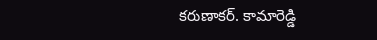కరుణాకర్. కామారెడ్డి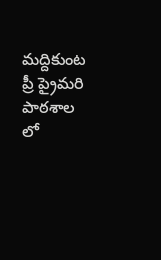మద్దికుంట ప్రీ ప్రైమరి పాఠశాల లో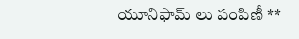యూనిఫామ్ లు పంపిణీ **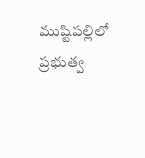ముష్టిపల్లిలో ప్రభుత్వ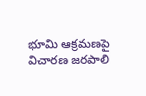భూమి ఆక్రమణపై విచారణ జరపాలి